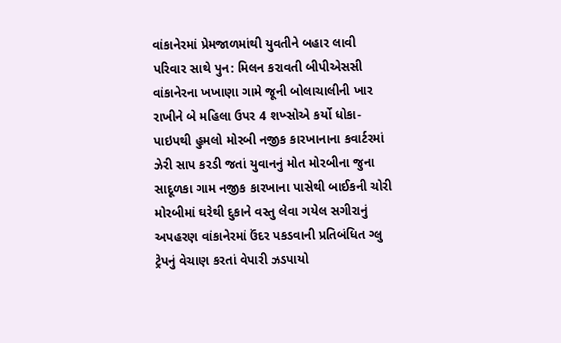વાંકાનેરમાં પ્રેમજાળમાંથી યુવતીને બહાર લાવી પરિવાર સાથે પુન: મિલન કરાવતી બીપીએસસી વાંકાનેરના ખખાણા ગામે જૂની બોલાચાલીની ખાર રાખીને બે મહિલા ઉપર 4 શખ્સોએ કર્યો ધોકા-પાઇપથી હુમલો મોરબી નજીક કારખાનાના કવાર્ટરમાં ઝેરી સાપ કરડી જતાં યુવાનનું મોત મોરબીના જુના સાદૂળકા ગામ નજીક કારખાના પાસેથી બાઈકની ચોરી મોરબીમાં ઘરેથી દુકાને વસ્તુ લેવા ગયેલ સગીરાનું અપહરણ વાંકાનેરમાં ઉંદર પકડવાની પ્રતિબંધિત ગ્લુ ટ્રેપનું વેચાણ કરતાં વેપારી ઝડપાયો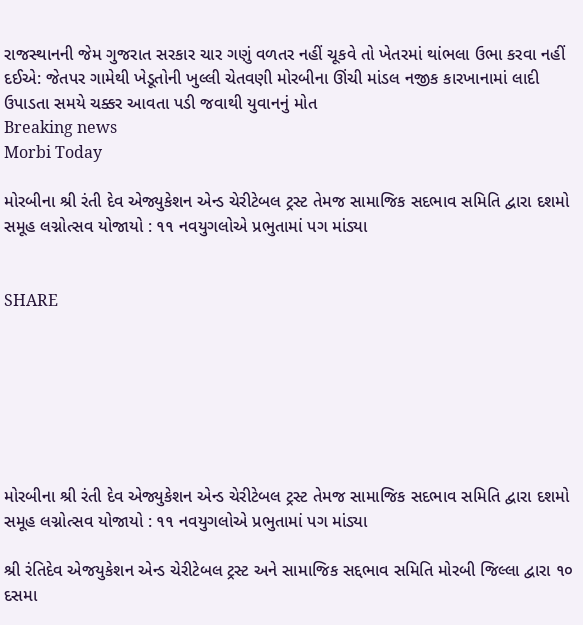રાજસ્થાનની જેમ ગુજરાત સરકાર ચાર ગણું વળતર નહીં ચૂકવે તો ખેતરમાં થાંભલા ઉભા કરવા નહીં દઈએ: જેતપર ગામેથી ખેડૂતોની ખુલ્લી ચેતવણી મોરબીના ઊંચી માંડલ નજીક કારખાનામાં લાદી ઉપાડતા સમયે ચક્કર આવતા પડી જવાથી યુવાનનું મોત
Breaking news
Morbi Today

મોરબીના શ્રી રંતી દેવ એજ્યુકેશન એન્ડ ચેરીટેબલ ટ્રસ્ટ તેમજ સામાજિક સદભાવ સમિતિ દ્વારા દશમો સમૂહ લગ્નોત્સવ યોજાયો : ૧૧ નવયુગલોએ પ્રભુતામાં પગ માંડ્યા


SHARE







મોરબીના શ્રી રંતી દેવ એજ્યુકેશન એન્ડ ચેરીટેબલ ટ્રસ્ટ તેમજ સામાજિક સદભાવ સમિતિ દ્વારા દશમો સમૂહ લગ્નોત્સવ યોજાયો : ૧૧ નવયુગલોએ પ્રભુતામાં પગ માંડ્યા

શ્રી રંતિદેવ એજયુકેશન એન્ડ ચેરીટેબલ ટ્રસ્ટ અને સામાજિક સદ્દભાવ સમિતિ મોરબી જિલ્લા દ્વારા ૧૦ દસમા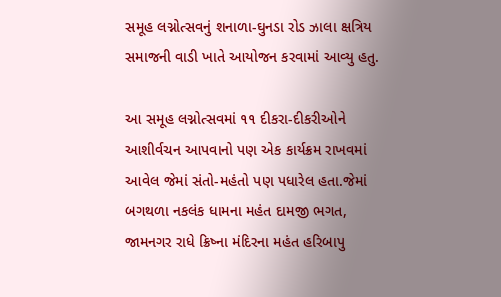સમૂહ લગ્નોત્સવનું શનાળા-ઘુનડા રોડ ઝાલા ક્ષત્રિય સમાજની વાડી ખાતે આયોજન કરવામાં આવ્યુ હતુ.

આ સમૂહ લગ્નોત્સવમાં ૧૧ દીકરા-દીકરીઓને આશીર્વચન આપવાનો પણ એક કાર્યક્રમ રાખવમાં આવેલ જેમાં સંતો-મહંતો પણ પધારેલ હતા.જેમાં બગથળા નકલંક ધામના મહંત દામજી ભગત, જામનગર રાધે ક્રિષ્ના મંદિરના મહંત હરિબાપુ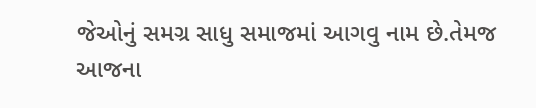જેઓનું સમગ્ર સાધુ સમાજમાં આગવુ નામ છે.તેમજ આજના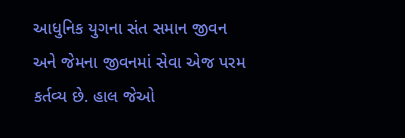આધુનિક યુગના સંત સમાન જીવન અને જેમના જીવનમાં સેવા એજ પરમ કર્તવ્ય છે. હાલ જેઓ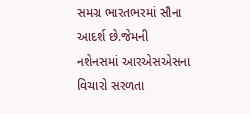સમગ્ર ભારતભરમાં સૌના આદર્શ છે.જેમની નશેનસમાં આરએસએસના વિચારો સરળતા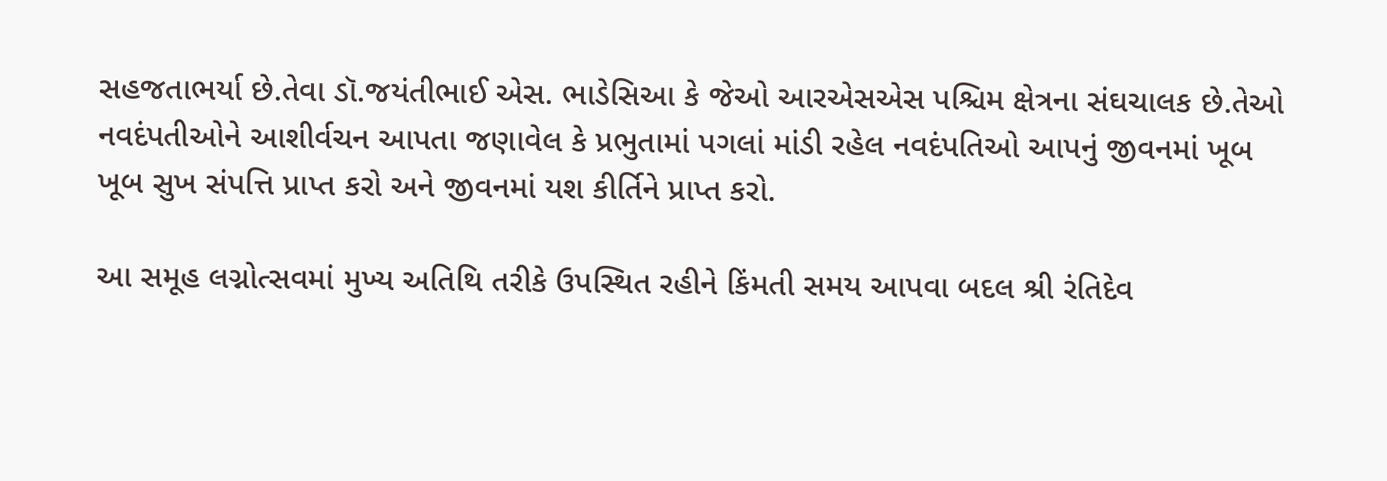સહજતાભર્યા છે.તેવા ડૉ.જયંતીભાઈ એસ. ભાડેસિઆ કે જેઓ આરએસએસ પશ્ચિમ ક્ષેત્રના સંઘચાલક છે.તેઓ નવદંપતીઓને આશીર્વચન આપતા જણાવેલ કે પ્રભુતામાં પગલાં માંડી રહેલ નવદંપતિઓ આપનું જીવનમાં ખૂબ ખૂબ સુખ સંપત્તિ પ્રાપ્ત કરો અને જીવનમાં યશ કીર્તિને પ્રાપ્ત કરો.

આ સમૂહ લગ્નોત્સવમાં મુખ્ય અતિથિ તરીકે ઉપસ્થિત રહીને કિંમતી સમય આપવા બદલ શ્રી રંતિદેવ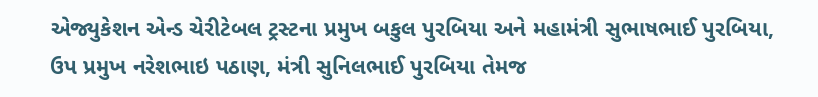એજ્યુકેશન એન્ડ ચેરીટેબલ ટ્રસ્ટના પ્રમુખ બકુલ પુરબિયા અને મહામંત્રી સુભાષભાઈ પુરબિયા, ઉપ પ્રમુખ નરેશભાઇ પઠાણ, મંત્રી સુનિલભાઈ પુરબિયા તેમજ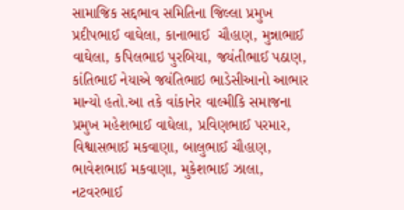સામાજિક સદ્દભાવ સમિતિના જિલ્લા પ્રમુખ પ્રદીપભાઈ વાઘેલા, કાનાભાઈ  ચૌહાણ, મુન્નાભાઈ વાઘેલા, કપિલભાઇ પુરબિયા, જયંતીભાઈ પઠાણ, કાંતિભાઈ નેયાએ જયંતિભાઇ ભાડેસીઆનો આભાર માન્યો હતો.આ તકે વાંકાનેર વાલ્મીકિ સમાજના પ્રમુખ મહેશભાઈ વાઘેલા, પ્રવિણભાઈ પરમાર, વિશ્વાસભાઈ મકવાણા, બાલુભાઈ ચૌહાણ, ભાવેશભાઈ મકવાણા, મુકેશભાઈ ઝાલા, નટવરભાઈ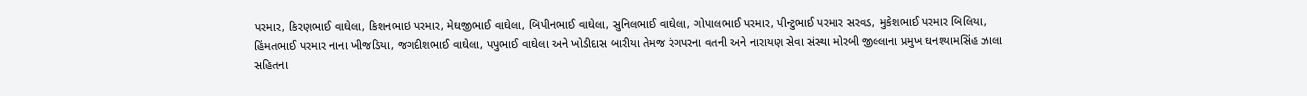પરમાર, કિરણભાઈ વાઘેલા, કિશનભાઇ પરમાર, મેઘજીભાઈ વાઘેલા, બિપીનભાઈ વાઘેલા, સુનિલભાઈ વાઘેલા, ગોપાલભાઈ પરમાર, પીન્ટુભાઈ પરમાર સરવડ, મુકેશભાઈ પરમાર બિલિયા, હિંમતભાઈ પરમાર નાના ખીજડિયા, જગદીશભાઈ વાઘેલા, પપુભાઈ વાઘેલા અને ખોડીદાસ બારીયા તેમજ રંગપરના વતની અને નારાયણ સેવા સંસ્થા મોરબી જીલ્લાના પ્રમુખ ઘનશ્યામસિંહ ઝાલા સહિતના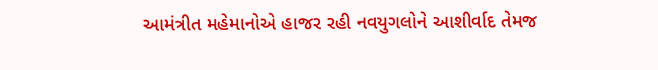આમંત્રીત મહેમાનોએ હાજર રહી નવયુગલોને આશીર્વાદ તેમજ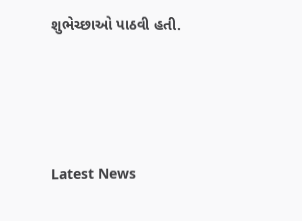શુભેચ્છાઓ પાઠવી હતી.






Latest News